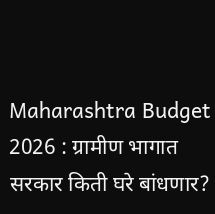Maharashtra Budget 2026 : ग्रामीण भागात सरकार किती घरे बांधणार?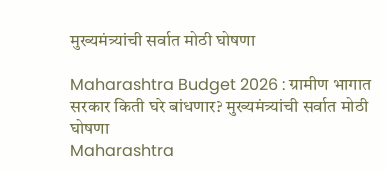मुख्यमंत्र्यांची सर्वात मोठी घोषणा

Maharashtra Budget 2026 : ग्रामीण भागात सरकार किती घरे बांधणार? मुख्यमंत्र्यांची सर्वात मोठी घोषणा
Maharashtra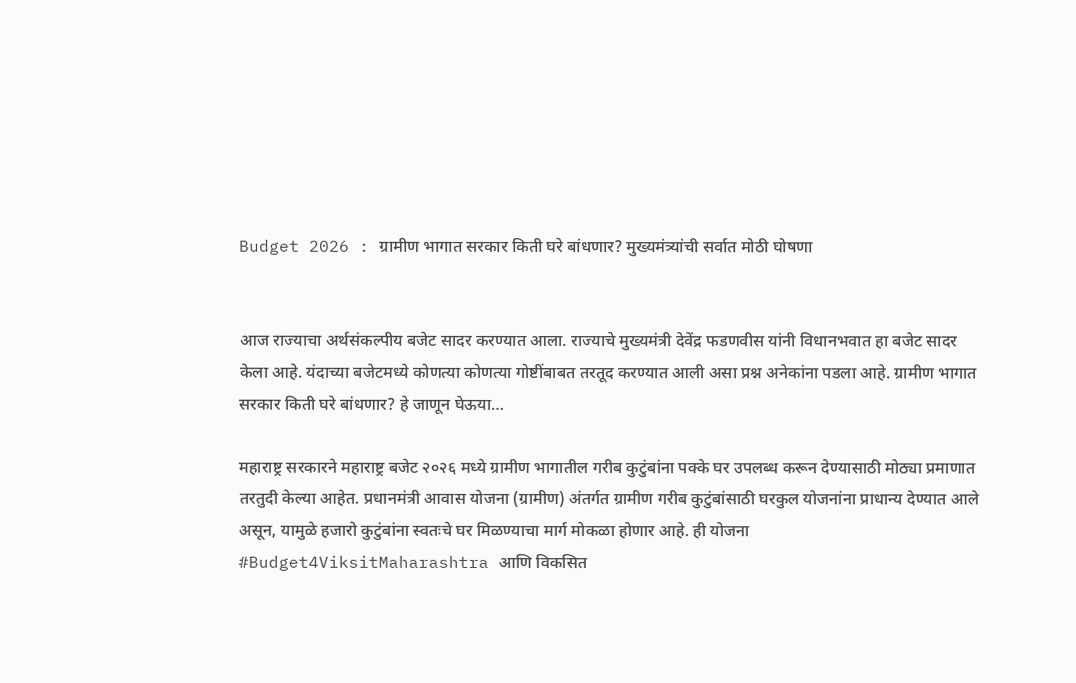Budget 2026 : ग्रामीण भागात सरकार किती घरे बांधणार? मुख्यमंत्र्यांची सर्वात मोठी घोषणा


आज राज्याचा अर्थसंकल्पीय बजेट सादर करण्यात आला. राज्याचे मुख्यमंत्री देवेंद्र फडणवीस यांनी विधानभवात हा बजेट सादर केला आहे. यंदाच्या बजेटमध्ये कोणत्या कोणत्या गोष्टींबाबत तरतूद करण्यात आली असा प्रश्न अनेकांना पडला आहे. ग्रामीण भागात सरकार किती घरे बांधणार? हे जाणून घेऊया…

महाराष्ट्र सरकारने महाराष्ट्र बजेट २०२६ मध्ये ग्रामीण भागातील गरीब कुटुंबांना पक्के घर उपलब्ध करून देण्यासाठी मोठ्या प्रमाणात तरतुदी केल्या आहेत. प्रधानमंत्री आवास योजना (ग्रामीण) अंतर्गत ग्रामीण गरीब कुटुंबांसाठी घरकुल योजनांना प्राधान्य देण्यात आले असून, यामुळे हजारो कुटुंबांना स्वतःचे घर मिळण्याचा मार्ग मोकळा होणार आहे. ही योजना #Budget4ViksitMaharashtra आणि विकसित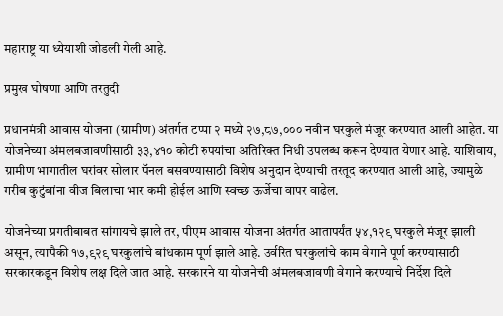महाराष्ट्र या ध्येयाशी जोडली गेली आहे.

प्रमुख घोषणा आणि तरतुदी

प्रधानमंत्री आवास योजना (ग्रामीण) अंतर्गत टप्पा २ मध्ये २७,८७,००० नवीन घरकुले मंजूर करण्यात आली आहेत. या योजनेच्या अंमलबजावणीसाठी ३३,४१० कोटी रुपयांचा अतिरिक्त निधी उपलब्ध करून देण्यात येणार आहे. याशिवाय, ग्रामीण भागातील घरांवर सोलार पॅनल बसवण्यासाठी विशेष अनुदान देण्याची तरतूद करण्यात आली आहे, ज्यामुळे गरीब कुटुंबांना वीज बिलाचा भार कमी होईल आणि स्वच्छ ऊर्जेचा वापर वाढेल.

योजनेच्या प्रगतीबाबत सांगायचे झाले तर, पीएम आवास योजना अंतर्गत आतापर्यंत ५४,१२९ घरकुले मंजूर झाली असून, त्यापैकी १७,९२९ घरकुलांचे बांधकाम पूर्ण झाले आहे. उर्वरित घरकुलांचे काम वेगाने पूर्ण करण्यासाठी सरकारकडून विशेष लक्ष दिले जात आहे. सरकारने या योजनेची अंमलबजावणी वेगाने करण्याचे निर्देश दिले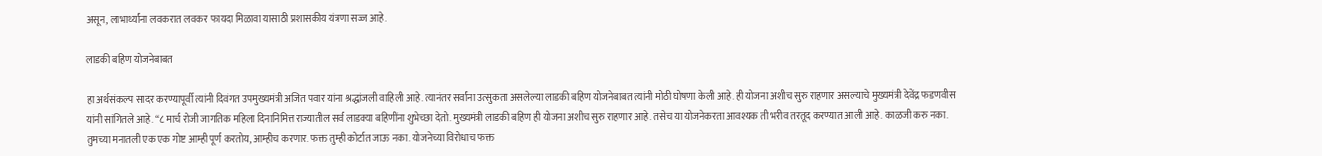असून, लाभार्थ्यांना लवकरात लवकर फायदा मिळावा यासाठी प्रशासकीय यंत्रणा सज्ज आहे.

लाडकी बहिण योजनेबाबत

हा अर्थसंकल्प सादर करण्यापूर्वी त्यांनी दिवंगत उपमुख्यमंत्री अजित पवार यांना श्रद्धांजली वाहिली आहे. त्यानंतर सर्वांना उत्सुकता असलेल्या लाडकी बहिण योजनेबाबत त्यांनी मोठी घोषणा केली आहे. ही योजना अशीच सुरु राहणार असल्याचे मुख्यमंत्री देवेंद्र फडणवीस यांनी सांगितले आहे. “८ मार्च रोजी जागतिक महिला दिनानिमित्त राज्यातील सर्व लाडक्या बहिणींना शुभेच्छा देतो. मुख्यमंत्री लाडकी बहिण ही योजना अशीच सुरु राहणार आहे. तसेच या योजनेकरता आवश्यक ती भरीव तरतूद करण्यात आली आहे. काळजी करु नका. तुमच्या मनातली एक एक गोष्ट आम्ही पूर्ण करतोय, आम्हीच करणार. फक्त तुम्ही कोर्टात जाऊ नका. योजनेच्या विरोधाच फक्त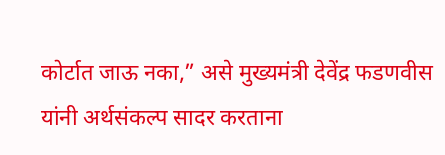कोर्टात जाऊ नका,” असे मुख्यमंत्री देवेंद्र फडणवीस यांनी अर्थसंकल्प सादर करताना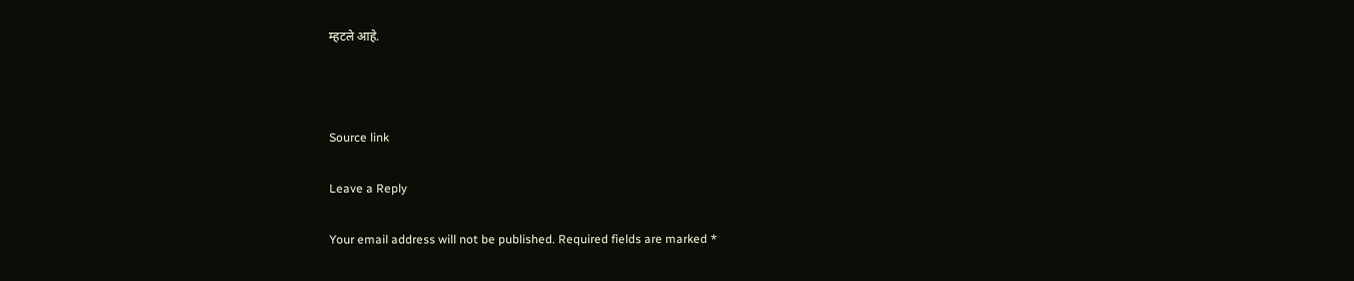म्हटले आहे.



Source link

Leave a Reply

Your email address will not be published. Required fields are marked *